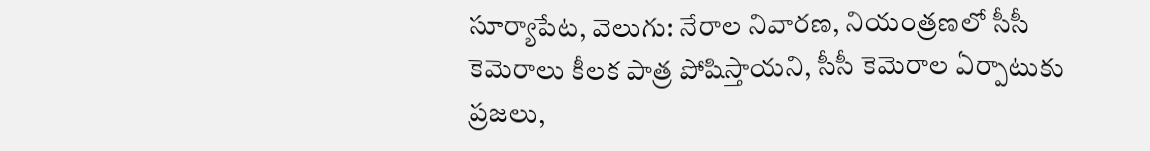సూర్యాపేట, వెలుగు: నేరాల నివారణ, నియంత్రణలో సీసీ కెమెరాలు కీలక పాత్ర పోషిస్తాయని, సీసీ కెమెరాల ఏర్పాటుకు ప్రజలు,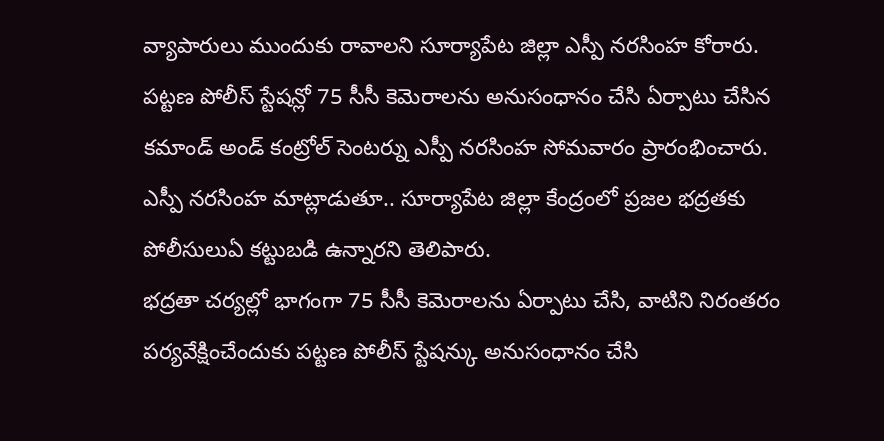వ్యాపారులు ముందుకు రావాలని సూర్యాపేట జిల్లా ఎస్పీ నరసింహ కోరారు. పట్టణ పోలీస్ స్టేషన్లో 75 సీసీ కెమెరాలను అనుసంధానం చేసి ఏర్పాటు చేసిన కమాండ్ అండ్ కంట్రోల్ సెంటర్ను ఎస్పీ నరసింహ సోమవారం ప్రారంభించారు. ఎస్పీ నరసింహ మాట్లాడుతూ.. సూర్యాపేట జిల్లా కేంద్రంలో ప్రజల భద్రతకు పోలీసులుఏ కట్టుబడి ఉన్నారని తెలిపారు.
భద్రతా చర్యల్లో భాగంగా 75 సీసీ కెమెరాలను ఏర్పాటు చేసి, వాటిని నిరంతరం పర్యవేక్షించేందుకు పట్టణ పోలీస్ స్టేషన్కు అనుసంధానం చేసి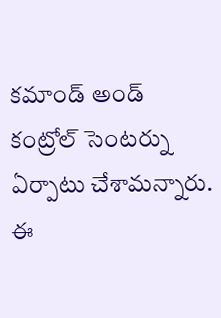కమాండ్ అండ్ కంట్రోల్ సెంటర్ను ఏర్పాటు చేశామన్నారు. ఈ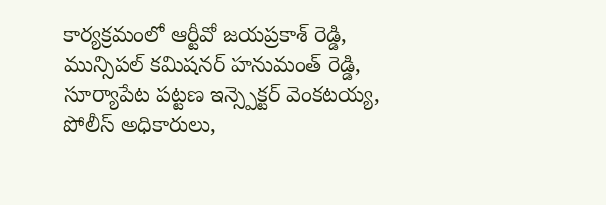కార్యక్రమంలో ఆర్టీవో జయప్రకాశ్ రెడ్డి, మున్సిపల్ కమిషనర్ హనుమంత్ రెడ్డి, సూర్యాపేట పట్టణ ఇన్స్పెక్టర్ వెంకటయ్య, పోలీస్ అధికారులు,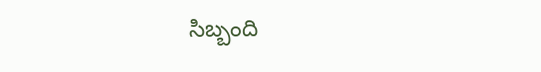సిబ్బంది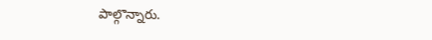పాల్గొన్నారు.